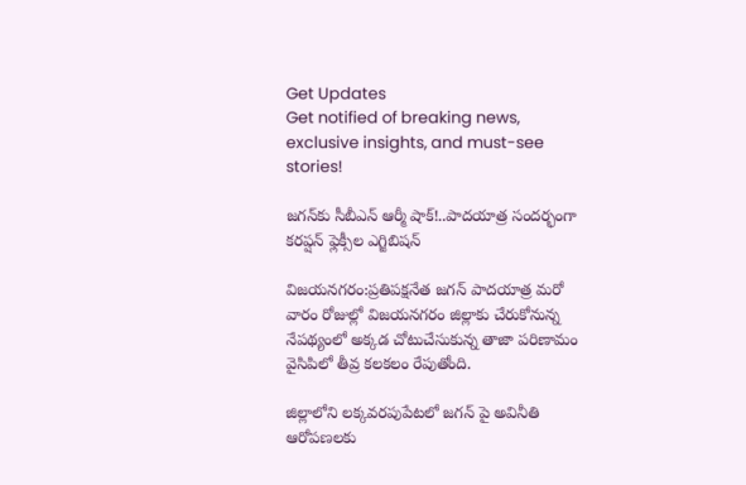Get Updates
Get notified of breaking news, exclusive insights, and must-see stories!

జగన్‌కు సీబీఎన్ ఆర్మీ షాక్!..పాదయాత్ర సందర్భంగా కరప్షన్ ఫ్లెక్సీల ఎగ్జిబిషన్

విజయనగరం:ప్రతిపక్షనేత జగన్‌ పాదయాత్ర మరో వారం రోజుల్లో విజయనగరం జిల్లాకు చేరుకోనున్న నేపథ్యంలో అక్కడ చోటుచేసుకున్న తాజా పరిణామం వైసిపిలో తీవ్ర కలకలం రేపుతోంది.

జిల్లాలోని లక్కవరపుపేటలో జగన్ పై అవినీతి ఆరోపణలకు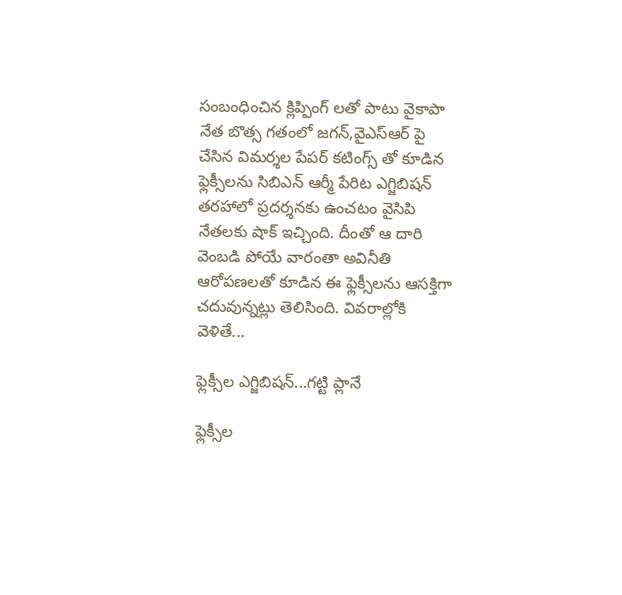సంబంధించిన క్లిప్పింగ్ లతో పాటు వైకాపా నేత బొత్స గతంలో జగన్,వైఎస్ఆర్ పై చేసిన విమర్శల పేపర్ కటింగ్స్ తో కూడిన ఫ్లెక్సీలను సిబిఎన్ ఆర్మీ పేరిట ఎగ్జిబిషన్ తరహాలో ప్రదర్శనకు ఉంచటం వైసిపి నేతలకు షాక్ ఇచ్చింది. దీంతో ఆ దారి వెంబడి పోయే వారంతా అవినీతి ఆరోపణలతో కూడిన ఈ ఫ్లెక్సీలను ఆసక్తిగా చదువున్నట్లు తెలిసింది. వివరాల్లోకి వెళితే...

ఫ్లెక్సీల ఎగ్జిబిషన్...గట్టి ప్లానే

ఫ్లెక్సీల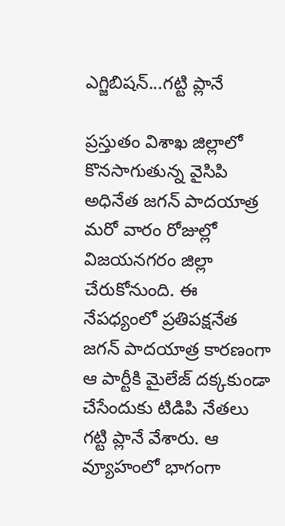ఎగ్జిబిషన్...గట్టి ప్లానే

ప్రస్తుతం విశాఖ జిల్లాలో కొనసాగుతున్న వైసిపి అధినేత జగన్ పాదయాత్ర మరో వారం రోజుల్లో విజయనగరం జిల్లా చేరుకోనుంది. ఈ నేపధ్యంలో ప్రతిపక్షనేత జగన్ పాదయాత్ర కారణంగా ఆ పార్టీకి మైలేజ్ దక్కకుండా చేసేందుకు టిడిపి నేతలు గట్టి ప్లానే వేశారు. ఆ వ్యూహంలో భాగంగా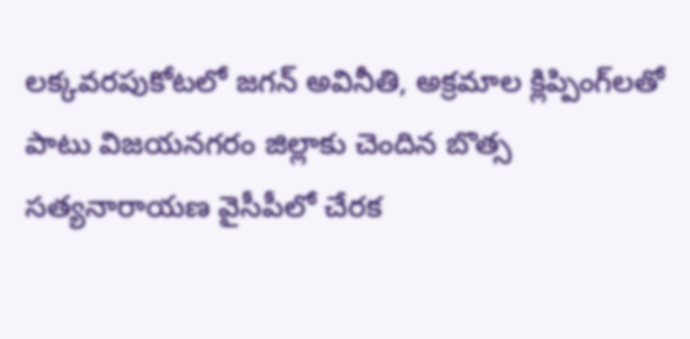లక్కవరపుకోటలో జగన్‌ అవినీతి, అక్రమాల క్లిప్పింగ్‌లతో పాటు విజయనగరం జిల్లాకు చెందిన బొత్స సత్యనారాయణ వైసీపీలో చేరక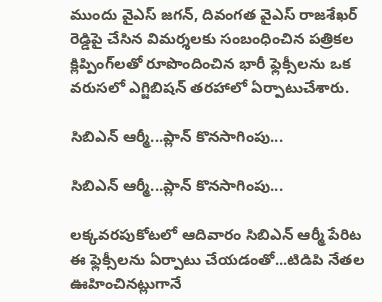ముందు వైఎస్‌ జగన్‌, దివంగత వైఎస్‌ రాజశేఖర్‌ రెడ్డిపై చేసిన విమర్శలకు సంబంధించిన పత్రికల క్లిప్పింగ్‌లతో రూపొందించిన భారీ ఫ్లెక్సీలను ఒక వరుసలో ఎగ్జిబిషన్ తరహాలో ఏర్పాటుచేశారు.

సిబిఎన్ ఆర్మీ...ప్లాన్ కొనసాగింపు...

సిబిఎన్ ఆర్మీ...ప్లాన్ కొనసాగింపు...

లక్కవరపుకోటలో ఆదివారం సిబిఎన్ ఆర్మీ పేరిట ఈ ఫ్లెక్సీలను ఏర్పాటు చేయడంతో...టిడిపి నేతల ఊహించినట్లుగానే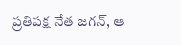ప్రతిపక్ష నేత జగన్, ఆ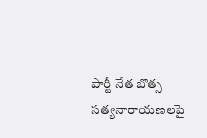పార్టీ నేత బొత్స సత్యనారాయణలపై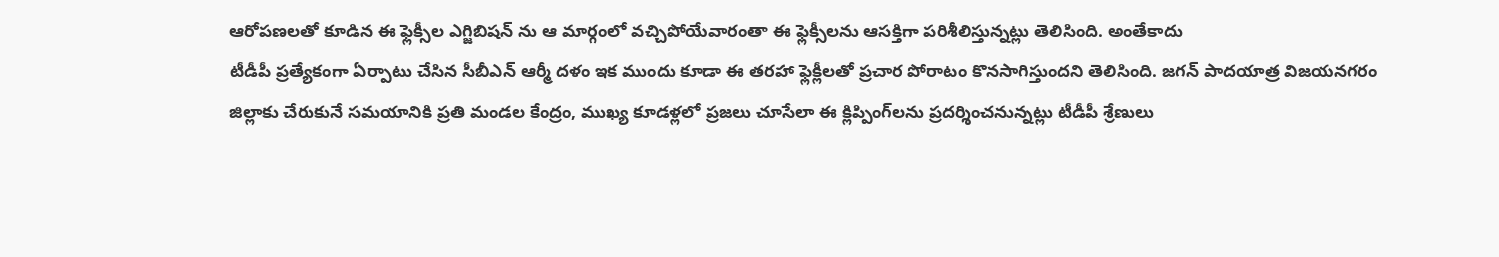ఆరోపణలతో కూడిన ఈ ఫ్లెక్సీల ఎగ్జిబిషన్ ను ఆ మార్గంలో వచ్చిపోయేవారంతా ఈ ఫ్లెక్సీలను ఆసక్తిగా పరిశీలిస్తున్నట్లు తెలిసింది. అంతేకాదు
టీడీపీ ప్రత్యేకంగా ఏర్పాటు చేసిన సీబీఎన్‌ ఆర్మీ దళం ఇక ముందు కూడా ఈ తరహా ఫ్లెక్లీలతో ప్రచార పోరాటం కొనసాగిస్తుందని తెలిసింది. జగన్ పాదయాత్ర విజయనగరం జిల్లాకు చేరుకునే సమయానికి ప్రతి మండల కేంద్రం, ముఖ్య కూడళ్లలో ప్రజలు చూసేలా ఈ క్లిప్పింగ్‌లను ప్రదర్శించనున్నట్లు టీడీపీ శ్రేణులు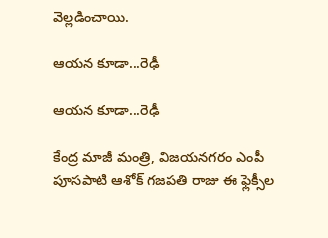వెల్లడించాయి.

ఆయన కూడా...రెఢీ

ఆయన కూడా...రెఢీ

కేంద్ర మాజీ మంత్రి, విజయనగరం ఎంపీ పూసపాటి ఆశోక్‌ గజపతి రాజు ఈ ఫ్లెక్సీల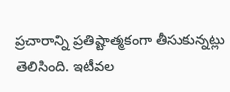ప్రచారాన్ని ప్రతిష్టాత్మకంగా తీసుకున్నట్లు తెలిసింది. ఇటీవల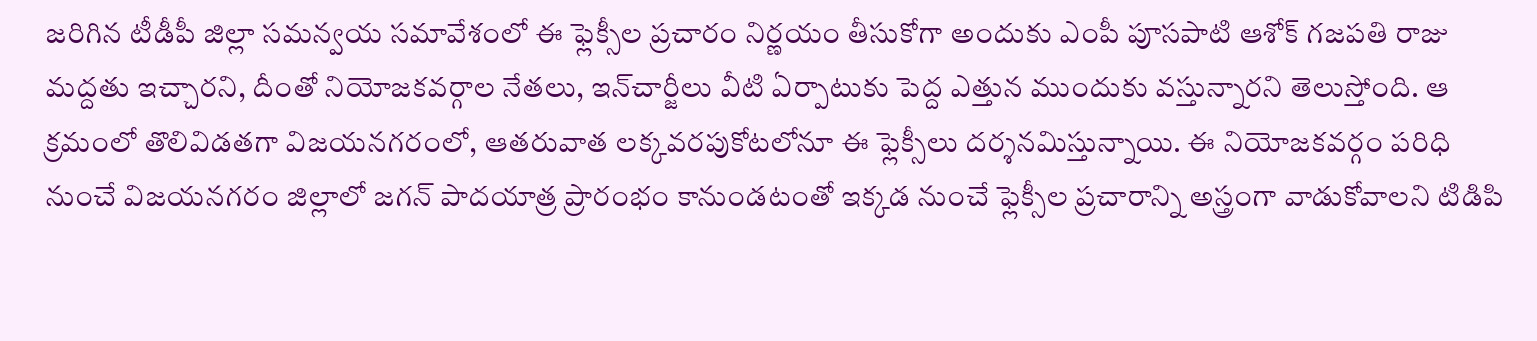జరిగిన టీడీపీ జిల్లా సమన్వయ సమావేశంలో ఈ ఫ్లెక్సీల ప్రచారం నిర్ణయం తీసుకోగా అందుకు ఎంపీ పూసపాటి ఆశోక్‌ గజపతి రాజు మద్దతు ఇచ్చారని, దీంతో నియోజకవర్గాల నేతలు, ఇన్‌చార్జీలు వీటి ఏర్పాటుకు పెద్ద ఎత్తున ముందుకు వస్తున్నారని తెలుస్తోంది. ఆ క్రమంలో తొలివిడతగా విజయనగరంలో, ఆతరువాత లక్కవరపుకోటలోనూ ఈ ఫ్లెక్సీలు దర్శనమిస్తున్నాయి. ఈ నియోజకవర్గం పరిధి నుంచే విజయనగరం జిల్లాలో జగన్‌ పాదయాత్ర ప్రారంభం కానుండటంతో ఇక్కడ నుంచే ఫ్లెక్సీల ప్రచారాన్ని అస్త్రంగా వాడుకోవాలని టిడిపి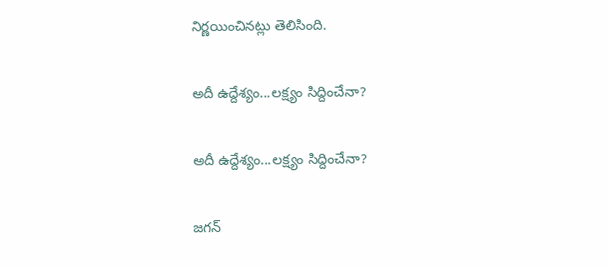నిర్ణయించినట్లు తెలిసింది.

అదీ ఉద్దేశ్యం...లక్ష్యం సిద్దించేనా?

అదీ ఉద్దేశ్యం...లక్ష్యం సిద్దించేనా?

జగన్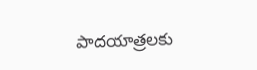పాదయాత్రలకు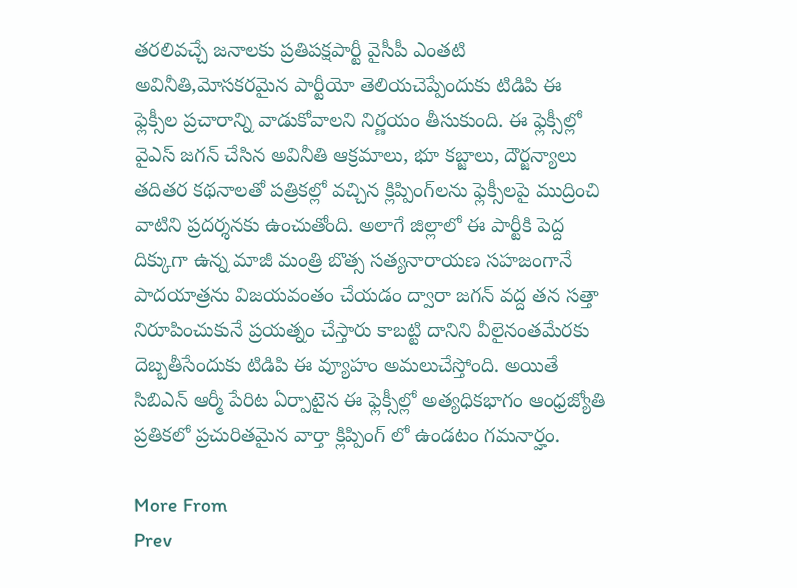తరలివచ్చే జనాలకు ప్రతిపక్షపార్టీ వైసీపీ ఎంతటి అవినీతి,మోసకరమైన పార్టీయో తెలియచెప్పేందుకు టిడిపి ఈ ఫ్లెక్సీల ప్రచారాన్ని వాడుకోవాలని నిర్ణయం తీసుకుంది. ఈ ఫ్లెక్సీల్లో వైఎస్‌ జగన్‌ చేసిన అవినీతి ఆక్రమాలు, భూ కబ్జాలు, దౌర్జన్యాలు తదితర కథనాలతో పత్రికల్లో వచ్చిన క్లిప్పింగ్‌లను ఫ్లెక్సీలపై ముద్రించి వాటిని ప్రదర్శనకు ఉంచుతోంది. అలాగే జిల్లాలో ఈ పార్టీకి పెద్ద దిక్కుగా ఉన్న మాజీ మంత్రి బొత్స సత్యనారాయణ సహజంగానే పాదయాత్రను విజయవంతం చేయడం ద్వారా జగన్ వద్ద తన సత్తా నిరూపించుకునే ప్రయత్నం చేస్తారు కాబట్టి దానిని వీలైనంతమేరకు దెబ్బతీసేందుకు టిడిపి ఈ వ్యూహం అమలుచేస్తోంది. అయితే సిబిఎన్ ఆర్మీ పేరిట ఏర్పాటైన ఈ ఫ్లెక్సీల్లో అత్యధికభాగం ఆంధ్రజ్యోతి ప్రతికలో ప్రచురితమైన వార్తా క్లిప్పింగ్ లో ఉండటం గమనార్హం.

More From
Prev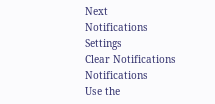Next
Notifications
Settings
Clear Notifications
Notifications
Use the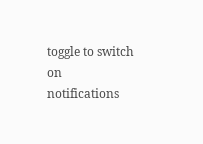toggle to switch on notifications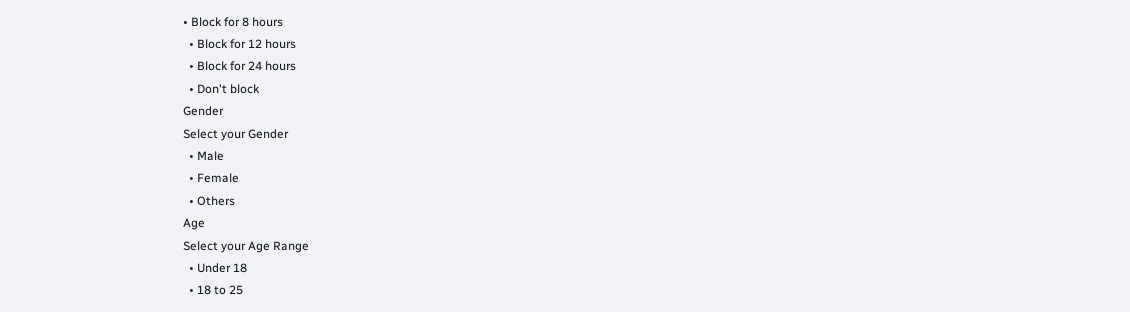• Block for 8 hours
  • Block for 12 hours
  • Block for 24 hours
  • Don't block
Gender
Select your Gender
  • Male
  • Female
  • Others
Age
Select your Age Range
  • Under 18
  • 18 to 25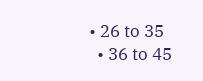• 26 to 35
  • 36 to 45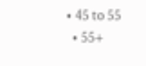• 45 to 55
  • 55+